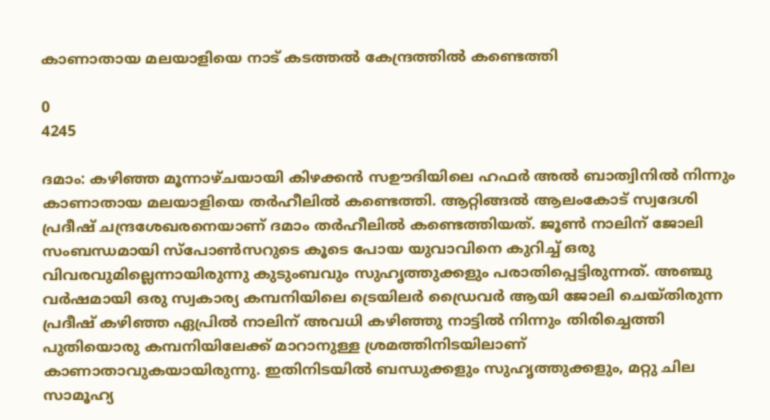കാണാതായ മലയാളിയെ നാട് കടത്തൽ കേന്ദ്രത്തിൽ കണ്ടെത്തി

0
4245

ദമാം: കഴിഞ്ഞ മൂന്നാഴ്ചയായി കിഴക്കൻ സഊദിയിലെ ഹഫർ അൽ ബാത്വിനിൽ നിന്നും കാണാതായ മലയാളിയെ തർഹീലിൽ കണ്ടെത്തി. ആറ്റിങ്ങൽ ആലംകോട് സ്വദേശി പ്രദീഷ് ചന്ദ്രശേഖരനെയാണ് ദമാം തർഹീലിൽ കണ്ടെത്തിയത്. ജൂൺ നാലിന് ജോലി സംബന്ധമായി സ്‌പോൺസറുടെ കൂടെ പോയ യുവാവിനെ കുറിച്ച് ഒരു വിവരവുമില്ലെന്നായിരുന്നു കുടുംബവും സുഹൃത്തുക്കളും പരാതിപ്പെട്ടിരുന്നത്. അഞ്ചു വർഷമായി ഒരു സ്വകാര്യ കമ്പനിയിലെ ട്രെയിലർ ഡ്രൈവർ ആയി ജോലി ചെയ്തിരുന്ന പ്രദീഷ് കഴിഞ്ഞ ഏപ്രിൽ നാലിന് അവധി കഴിഞ്ഞു നാട്ടിൽ നിന്നും തിരിച്ചെത്തി പുതിയൊരു കമ്പനിയിലേക്ക് മാറാനുള്ള ശ്രമത്തിനിടയിലാണ് കാണാതാവുകയായിരുന്നു. ഇതിനിടയിൽ ബന്ധുക്കളും സുഹൃത്തുക്കളും, മറ്റു ചില സാമൂഹ്യ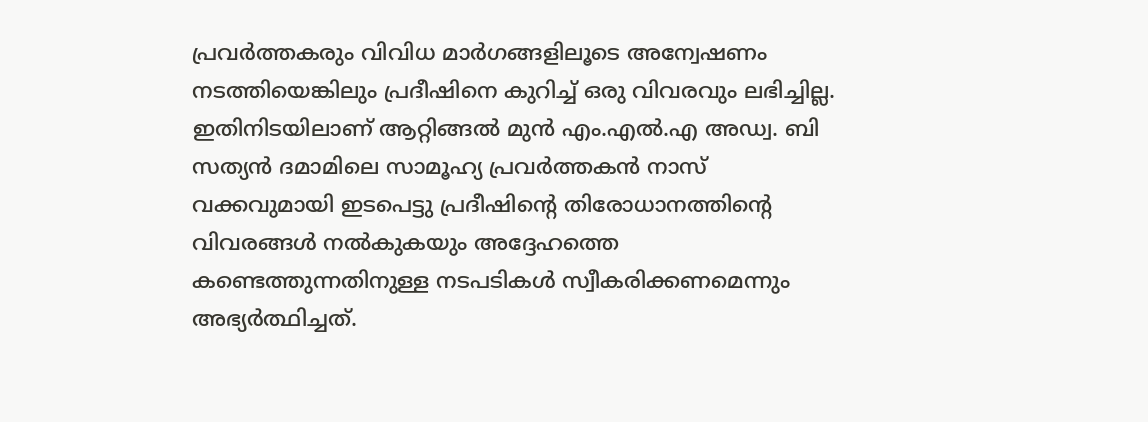പ്രവർത്തകരും വിവിധ മാർഗങ്ങളിലൂടെ അന്വേഷണം നടത്തിയെങ്കിലും പ്രദീഷിനെ കുറിച്ച് ഒരു വിവരവും ലഭിച്ചില്ല. ഇതിനിടയിലാണ് ആറ്റിങ്ങൽ മുൻ എം.എൽ.എ അഡ്വ. ബി സത്യൻ ദമാമിലെ സാമൂഹ്യ പ്രവർത്തകൻ നാസ് വക്കവുമായി ഇടപെട്ടു പ്രദീഷിന്റെ തിരോധാനത്തിന്റെ വിവരങ്ങൾ നൽകുകയും അദ്ദേഹത്തെ കണ്ടെത്തുന്നതിനുള്ള നടപടികൾ സ്വീകരിക്കണമെന്നും അഭ്യർത്ഥിച്ചത്.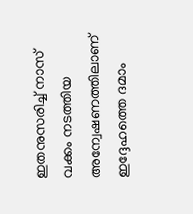ഇതനുസരിച്ച് നാസ് വക്കം നടത്തിയ അന്വേഷണത്തിലാണ് ഇദ്ദേഹത്തെ ദമാം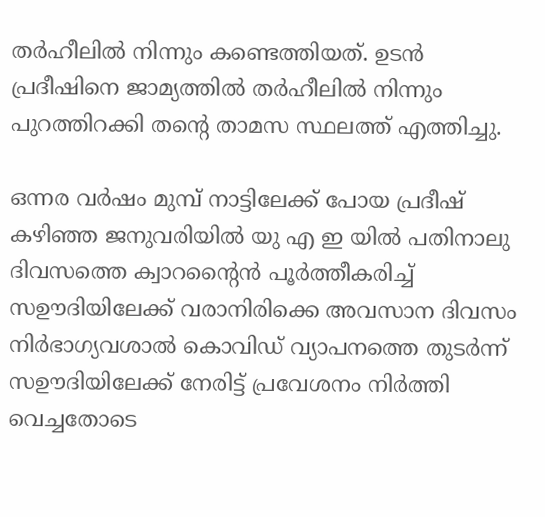തർഹീലിൽ നിന്നും കണ്ടെത്തിയത്. ഉടൻ പ്രദീഷിനെ ജാമ്യത്തിൽ തർഹീലിൽ നിന്നും പുറത്തിറക്കി തന്റെ താമസ സ്ഥലത്ത് എത്തിച്ചു.

ഒന്നര വർഷം മുമ്പ് നാട്ടിലേക്ക് പോയ പ്രദീഷ് കഴിഞ്ഞ ജനുവരിയിൽ യു എ ഇ യിൽ പതിനാലു ദിവസത്തെ ക്വാറന്റൈൻ പൂർത്തീകരിച്ച് സഊദിയിലേക്ക് വരാനിരിക്കെ അവസാന ദിവസം നിർഭാഗ്യവശാൽ കൊവിഡ് വ്യാപനത്തെ തുടർന്ന് സഊദിയിലേക്ക് നേരിട്ട് പ്രവേശനം നിർത്തി വെച്ചതോടെ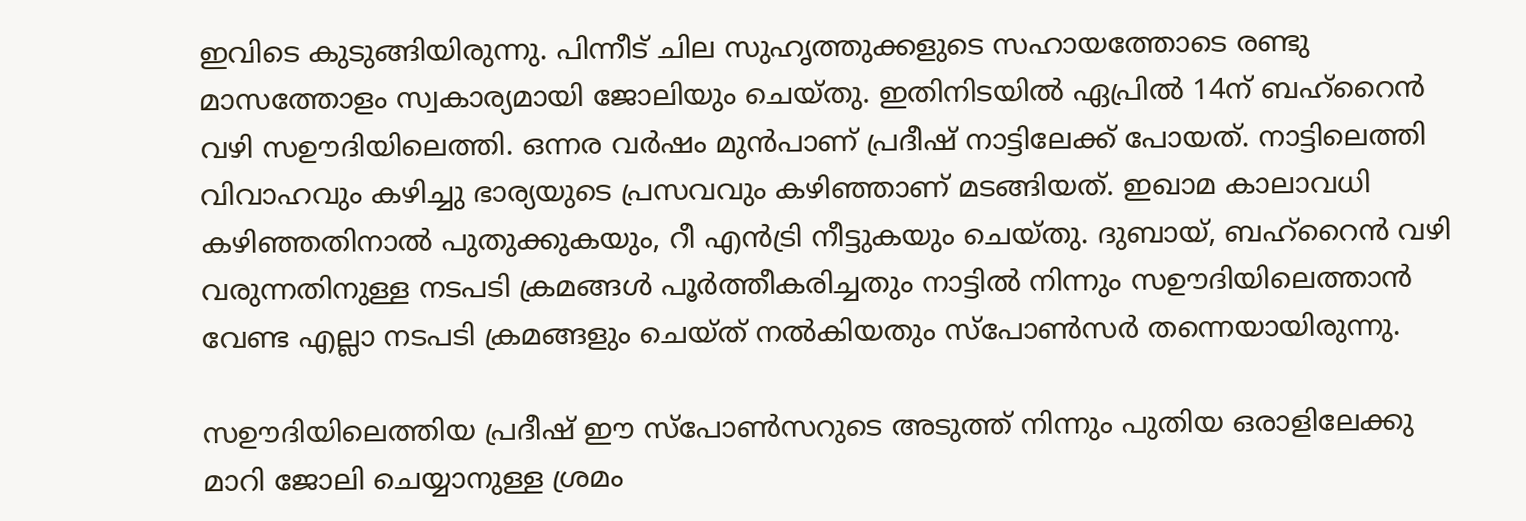ഇവിടെ കുടുങ്ങിയിരുന്നു. പിന്നീട് ചില സുഹൃത്തുക്കളുടെ സഹായത്തോടെ രണ്ടു മാസത്തോളം സ്വകാര്യമായി ജോലിയും ചെയ്തു. ഇതിനിടയിൽ ഏപ്രിൽ 14ന് ബഹ്‌റൈൻ വഴി സഊദിയിലെത്തി. ഒന്നര വർഷം മുൻപാണ് പ്രദീഷ് നാട്ടിലേക്ക് പോയത്. നാട്ടിലെത്തി വിവാഹവും കഴിച്ചു ഭാര്യയുടെ പ്രസവവും കഴിഞ്ഞാണ് മടങ്ങിയത്. ഇഖാമ കാലാവധി കഴിഞ്ഞതിനാൽ പുതുക്കുകയും, റീ എൻട്രി നീട്ടുകയും ചെയ്തു. ദുബായ്, ബഹ്റൈൻ വഴി വരുന്നതിനുള്ള നടപടി ക്രമങ്ങൾ പൂർത്തീകരിച്ചതും നാട്ടിൽ നിന്നും സഊദിയിലെത്താൻ വേണ്ട എല്ലാ നടപടി ക്രമങ്ങളും ചെയ്ത് നൽകിയതും സ്‌പോൺസർ തന്നെയായിരുന്നു.

സഊദിയിലെത്തിയ പ്രദീഷ് ഈ സ്‌പോൺസറുടെ അടുത്ത് നിന്നും പുതിയ ഒരാളിലേക്കു മാറി ജോലി ചെയ്യാനുള്ള ശ്രമം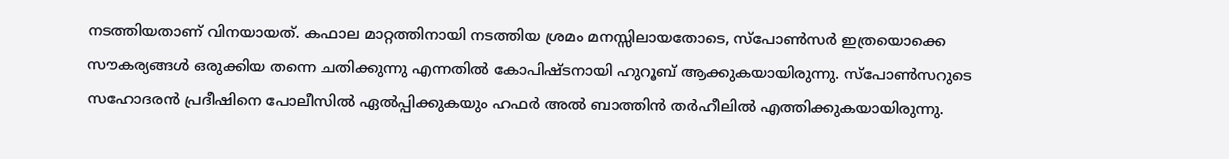നടത്തിയതാണ് വിനയായത്. കഫാല മാറ്റത്തിനായി നടത്തിയ ശ്രമം മനസ്സിലായതോടെ, സ്‌പോൺസർ ഇത്രയൊക്കെ സൗകര്യങ്ങൾ ഒരുക്കിയ തന്നെ ചതിക്കുന്നു എന്നതിൽ കോപിഷ്ടനായി ഹുറൂബ് ആക്കുകയായിരുന്നു. സ്‌പോൺസറുടെ സഹോദരൻ പ്രദീഷിനെ പോലീസിൽ ഏൽപ്പിക്കുകയും ഹഫർ അൽ ബാത്തിൻ തർഹീലിൽ എത്തിക്കുകയായിരുന്നു.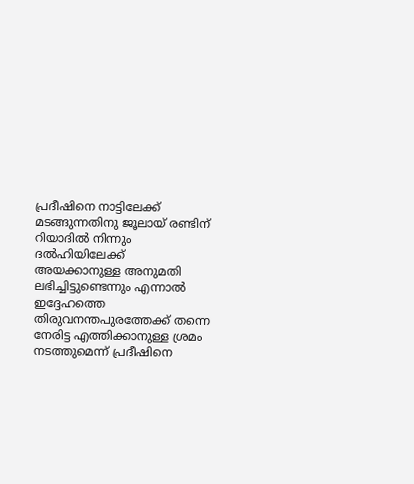പ്രദീഷിനെ നാട്ടിലേക്ക് മടങ്ങുന്നതിനു ജൂലായ് രണ്ടിന് റിയാദിൽ നിന്നും ദൽഹിയിലേക്ക് അയക്കാനുള്ള അനുമതി ലഭിച്ചിട്ടുണ്ടെന്നും എന്നാൽ ഇദ്ദേഹത്തെ തിരുവനന്തപുരത്തേക്ക് തന്നെ നേരിട്ട എത്തിക്കാനുള്ള ശ്രമം നടത്തുമെന്ന് പ്രദീഷിനെ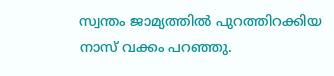സ്വന്തം ജാമ്യത്തിൽ പുറത്തിറക്കിയ നാസ് വക്കം പറഞ്ഞു.